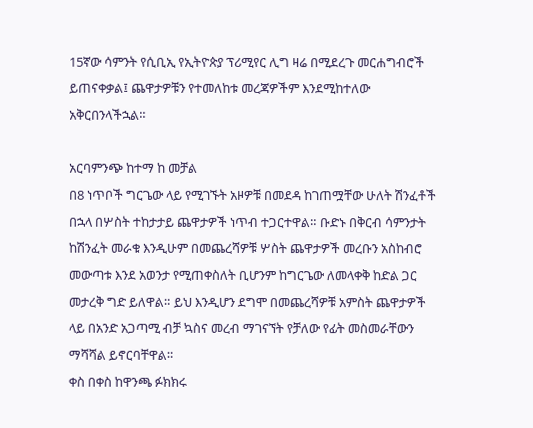15ኛው ሳምንት የሲቢኢ የኢትዮጵያ ፕሪሚየር ሊግ ዛሬ በሚደረጉ መርሐግብሮች ይጠናቀቃል፤ ጨዋታዎቹን የተመለከቱ መረጃዎችም እንደሚከተለው አቅርበንላችኋል።

አርባምንጭ ከተማ ከ መቻል
በ8 ነጥቦች ግርጌው ላይ የሚገኙት አዞዎቹ በመደዳ ከገጠሟቸው ሁለት ሽንፈቶች በኋላ በሦስት ተከታታይ ጨዋታዎች ነጥብ ተጋርተዋል። ቡድኑ በቅርብ ሳምንታት ከሽንፈት መራቁ እንዲሁም በመጨረሻዎቹ ሦስት ጨዋታዎች መረቡን አስከብሮ መውጣቱ እንደ አወንታ የሚጠቀስለት ቢሆንም ከግርጌው ለመላቀቅ ከድል ጋር መታረቅ ግድ ይለዋል። ይህ እንዲሆን ደግሞ በመጨረሻዎቹ አምስት ጨዋታዎች ላይ በአንድ አጋጣሚ ብቻ ኳስና መረብ ማገናኘት የቻለው የፊት መስመራቸውን ማሻሻል ይኖርባቸዋል።
ቀስ በቀስ ከዋንጫ ፉክክሩ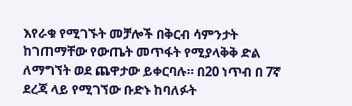እየራቁ የሚገኙት መቻሎች በቅርብ ሳምንታት ከገጠማቸው የውጤት መጥፋት የሚያላቅቅ ድል ለማግኘት ወደ ጨዋታው ይቀርባሉ። በ20 ነጥብ በ 7ኛ ደረጃ ላይ የሚገኘው ቡድኑ ከባለፉት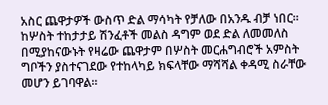አስር ጨዋታዎች ውስጥ ድል ማሳካት የቻለው በአንዱ ብቻ ነበር። ከሦስት ተከታታይ ሽንፈቶች መልስ ዳግም ወደ ድል ለመመለስ በሚያከናውኑት የዛሬው ጨዋታም በሦስት መርሐግብሮች አምስት ግቦችን ያስተናገደው የተከላካይ ክፍላቸው ማሻሻል ቀዳሚ ስራቸው መሆን ይገባዋል።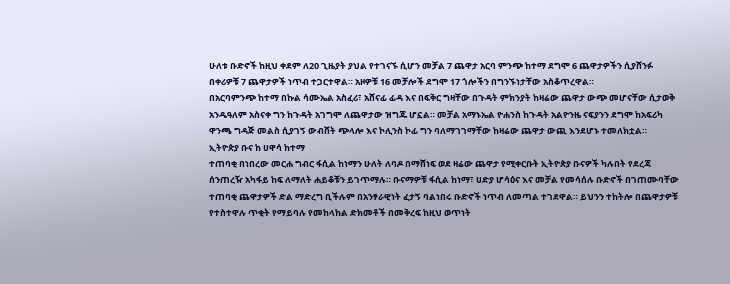ሁለቱ ቡድኖች ከዚህ ቀደም ለ20 ጊዜያት ያህል የተገናኙ ሲሆን መቻል 7 ጨዋታ አርባ ምንጭ ከተማ ደግሞ 6 ጨዋታዎችን ሲያሸንፉ በቀሪዎቹ 7 ጨዋታዎች ነጥብ ተጋርተዋል። አዞዎቹ 16 መቻሎች ደግሞ 17 ጎሎችን በግንኙነታቸው አስቆጥረዋል።
በአርባምንጭ ከተማ በኩል ሳሙኤል አስፈሪ፣ አሸናፊ ፊዳ እና በፍቅር ግዛቸው በጉዳት ምክንያት ከዛሬው ጨዋታ ውጭ መሆናቸው ሲታወቅ አንዱዓለም አስናቀ ግን ከጉዳት አገግሞ ለጨዋታው ዝግጁ ሆኗል። መቻል አማኑኤል ዮሐንስ ከጉዳት አልዮንዜ ናፍያንን ደግሞ ከአፍሪካ ዋንጫ ግዳጅ መልስ ሲያገኝ ውብሸት ጭላሎ እና ኮሊንስ ኮፊ ግን ባለማገገማቸው ከዛሬው ጨዋታ ውጪ እንደሆኑ ተመለክቷል።
ኢትዮጵያ ቡና ከ ሀዋሳ ከተማ
ተጠባቂ በነበረው መርሐ ግብር ፋሲል ከነማን ሁለት ለባዶ በማሸነፍ ወደ ዛሬው ጨዋታ የሚቀርቡት ኢትዮጵያ ቡናዎች ካሉበት የደረጃ ሰንጠረዥ አካፋይ ከፍ ለማለት ሐይቆቹን ይገጥማሉ። ቡናማዎቹ ፋሲል ከነማ፣ ሀድያ ሆሳዕና እና መቻል የመሳሰሉ ቡድኖች በገጠሙባቸው ተጠባቂ ጨዋታዎች ድል ማድረግ ቢችሉም በአንፃራዊነት ፈታኝ ባልነበሩ ቡድኖች ነጥብ ለመጣል ተገደዋል። ይህንን ተከትሎ በጨዋታዎቹ የተስተዋሉ ጥቂት የማይባሉ የመከላከል ድክመቶች በመቅረፍ ከዚህ ወጥነት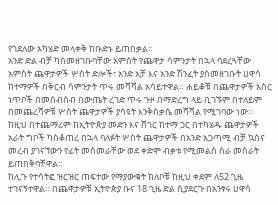የጎደለው አካሄድ መላቀቅ ከቡድኑ ይጠበቃል።
አንድ ድል ብቻ ካስመዘገቡባቸው አምስት የጨዋታ ሳምንታት በኋላ ባደረጓቸው አምስት ጨዋታዎች ሦስት ድሎች፣ አንድ አቻ እና አንድ ሽንፈት ያስመዘገቡት ሀዋሳ ከተማዎች በቅርብ ሳምንታት ጥሩ መሻሻል አሳይተዋል። ሐይቆቹ በጨዋታዎች አስር ነጥቦች በመሰብሰብ በውጤት ረገድ ጥሩ ጉዞ በማድረግ ላይ ቢገኙም በተለይም በመጨረሻዎቹ ሦስት ጨዋታዎች ያሳዩት እንቅስቃሴ መሻሻል የሚገባው ነው። ከዚህ በተጨማሪም ከኢትዮጵያ መድን እና ሸገር ከተማ ጋር በተካሄዱ ጨዋታዎች አራት ግቦች ካስቆጠረ በኋላ ባለፉት ሦስት ጨዋታዎች በአንድ አጋጣሚ ብቻ ኳስና መረብ ያገናኘውን የፊት መስመራቸው ወደ ቀድሞ ብቃቱ የሚመልስ ስራ መስራት ይጠበቅባቸዋል።
ከሊጉ የተሳትፎ ዝርዝር ጠፍተው የማያውቁት ክለቦቹ ከዚህ ቀደም ለ52 ጊዜ ተገናኝተዋል። በጨዋታዎቹ ኢትዮጵያ ቡና 18 ጊዜ ድል ሲያደርጉ በአንፃሩ ሀዋሳ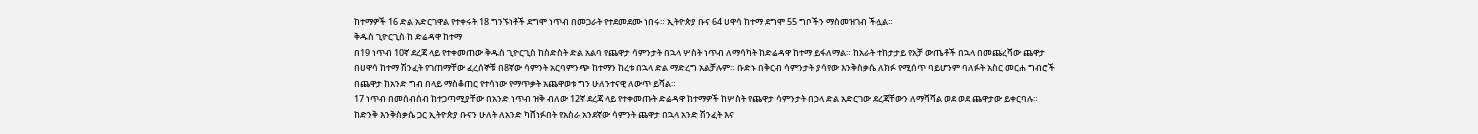ከተማዎች 16 ድል አድርገዋል የተቀሩት 18 ግንኙነቶች ደግሞ ነጥብ በመጋራት የተደመደሙ ነበሩ። ኢትዮጵያ ቡና 64 ሀዋሳ ከተማ ደግሞ 55 ግቦችን ማስመዝገብ ችሏል።
ቅዱስ ጊዮርጊስ ከ ድሬዳዋ ከተማ
በ19 ነጥብ 10ኛ ደረጃ ላይ የተቀመጠው ቅዱስ ጊዮርጊስ ከስድስት ድል አልባ የጨዋታ ሳምንታት በኋላ ሦስት ነጥብ ለማሳካት ከድሬዳዋ ከተማ ይፋለማል። ከአራት ተከታታይ የአቻ ውጤቶች በኋላ በመጨረሻው ጨዋታ በሀዋሳ ከተማ ሽንፈት የገጠማቸው ፈረሰኞቹ በ8ኛው ሳምንት አርባምንጭ ከተማን ከረቱ በኋላ ድል ማድረግ አልቻሉም። ቡድኑ በቅርብ ሳምንታት ያሳየው እንቅስቃሴ ለክፉ የሚሰጥ ባይሆንም ባለፉት አስር መርሐ ግብሮች በጨዋታ ከአንድ ግብ በላይ ማስቆጠር የተሳነው የማጥቃት አጨዋወቱ ግን ሁለንተናዊ ለውጥ ይሻል።
17 ነጥብ በመሰብሰብ ከተጋጣሚያቸው በአንድ ነጥብ ዝቅ ብለው 12ኛ ደረጃ ላይ የተቀመጡት ድሬዳዋ ከተማዎች ከሦስት የጨዋታ ሳምንታት በኃላ ድል አድርገው ደረጃቸውን ለማሻሻል ወደ ወደ ጨዋታው ይቀርባሉ። ከድንቅ እንቅስቃሴ ጋር ኢትዮጵያ ቡናን ሁለት ለአንድ ካሸነፉበት የአስራ አንደኛው ሳምንት ጨዋታ በኋላ አንድ ሽንፈት እና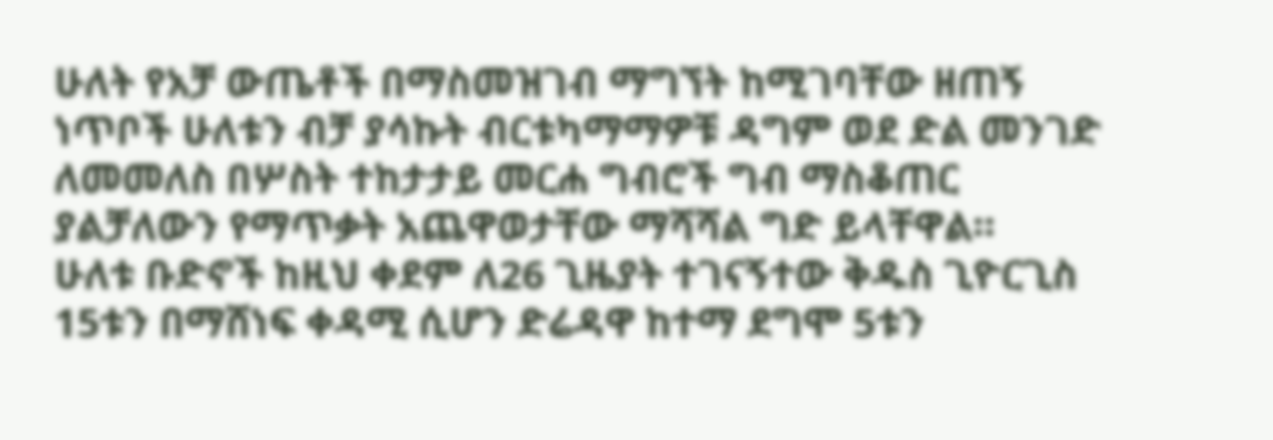ሁለት የአቻ ውጤቶች በማስመዝገብ ማግኘት ከሚገባቸው ዘጠኝ ነጥቦች ሁለቱን ብቻ ያሳኩት ብርቱካማማዎቹ ዳግም ወደ ድል መንገድ ለመመለስ በሦስት ተከታታይ መርሐ ግብሮች ግብ ማስቆጠር ያልቻለውን የማጥቃት አጨዋወታቸው ማሻሻል ግድ ይላቸዋል።
ሁለቱ ቡድኖች ከዚህ ቀደም ለ26 ጊዜያት ተገናኝተው ቅዱስ ጊዮርጊስ 15ቱን በማሸነፍ ቀዳሚ ሲሆን ድሬዳዋ ከተማ ደግሞ 5ቱን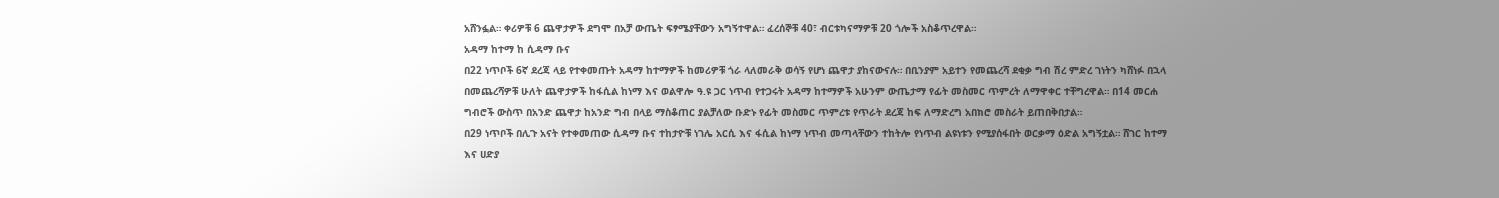አሸንፏል። ቀሪዎቹ 6 ጨዋታዎች ደግሞ በአቻ ውጤት ፍፃሜያቸውን አግኝተዋል። ፈረሰኞቹ 40፣ ብርቱካናማዎቹ 20 ጎሎች አስቆጥረዋል።
አዳማ ከተማ ከ ሲዳማ ቡና
በ22 ነጥቦች 6ኛ ደረጃ ላይ የተቀመጡት አዳማ ከተማዎች ከመሪዎቹ ጎራ ላለመራቅ ወሳኝ የሆነ ጨዋታ ያከናውናሉ። በቢንያም አይተን የመጨረሻ ደቂቃ ግብ ሽረ ምድረ ገነትን ካሸነፉ በኋላ በመጨረሻዎቹ ሁለት ጨዋታዎች ከፋሲል ከነማ እና ወልዋሎ ዓ.ዩ ጋር ነጥብ የተጋሩት አዳማ ከተማዎች አሁንም ውጤታማ የፊት መስመር ጥምረት ለማዋቀር ተቸግረዋል። በ14 መርሐ ግብሮች ውስጥ በአንድ ጨዋታ ከአንድ ግብ በላይ ማስቆጠር ያልቻለው ቡድኑ የፊት መስመር ጥምረቱ የጥራት ደረጃ ከፍ ለማድረግ አበክሮ መስራት ይጠበቅበታል።
በ29 ነጥቦች በሊጉ አናት የተቀመጠው ሲዳማ ቡና ተከታዮቹ ነገሌ አርሲ እና ፋሲል ከነማ ነጥብ መጣላቸውን ተከትሎ የነጥብ ልዩነቱን የሚያሰፋበት ወርቃማ ዕድል አግኝቷል። ሸገር ከተማ እና ሀድያ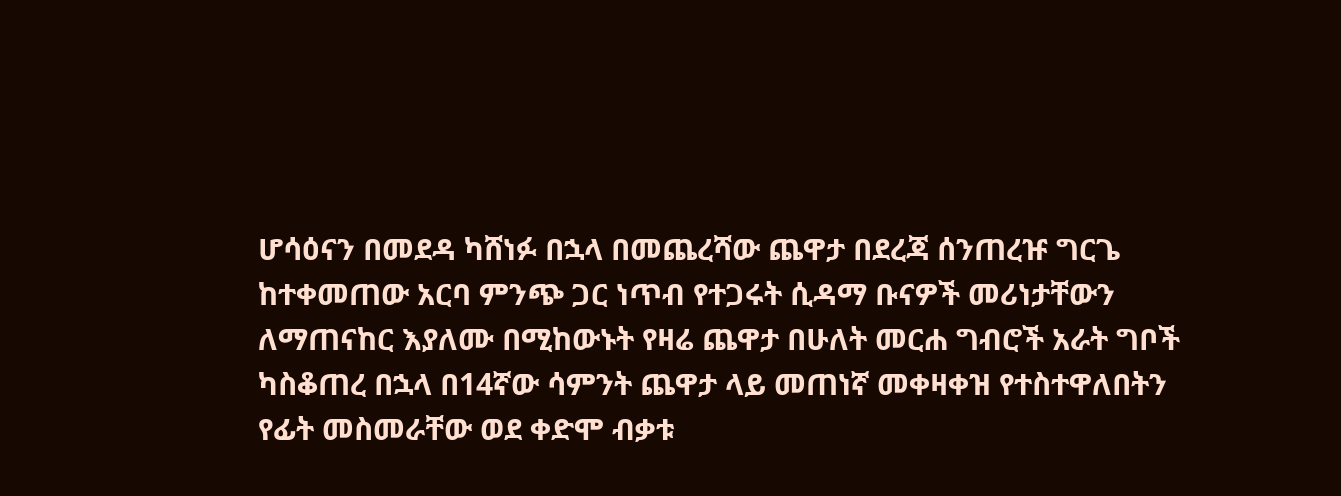ሆሳዕናን በመደዳ ካሸነፉ በኋላ በመጨረሻው ጨዋታ በደረጃ ሰንጠረዡ ግርጌ ከተቀመጠው አርባ ምንጭ ጋር ነጥብ የተጋሩት ሲዳማ ቡናዎች መሪነታቸውን ለማጠናከር እያለሙ በሚከውኑት የዛሬ ጨዋታ በሁለት መርሐ ግብሮች አራት ግቦች ካስቆጠረ በኋላ በ14ኛው ሳምንት ጨዋታ ላይ መጠነኛ መቀዛቀዝ የተስተዋለበትን የፊት መስመራቸው ወደ ቀድሞ ብቃቱ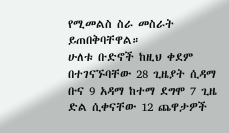የሚመልስ ስራ መስራት ይጠበቅባቸዋል።
ሁለቱ ቡድኖች ከዚህ ቀደም በተገናኙባቸው 28 ጊዜያት ሲዳማ ቡና 9 አዳማ ከተማ ደግሞ 7 ጊዜ ድል ሲቀናቸው 12 ጨዋታዎች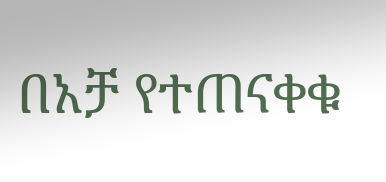በአቻ የተጠናቀቁ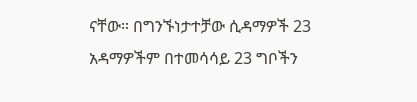ናቸው። በግንኙነታተቻው ሲዳማዎች 23 አዳማዎችም በተመሳሳይ 23 ግቦችን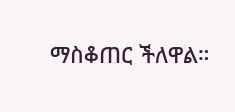ማስቆጠር ችለዋል።